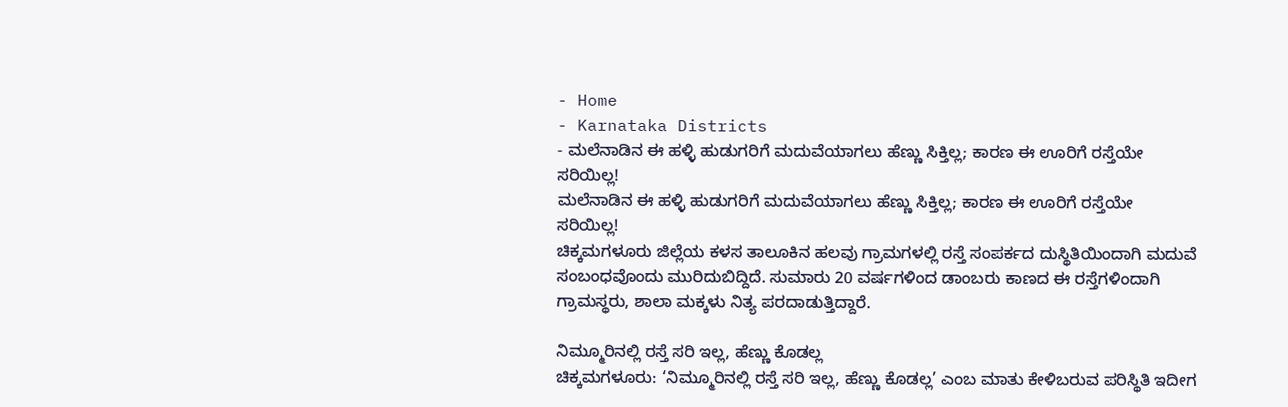- Home
- Karnataka Districts
- ಮಲೆನಾಡಿನ ಈ ಹಳ್ಳಿ ಹುಡುಗರಿಗೆ ಮದುವೆಯಾಗಲು ಹೆಣ್ಣು ಸಿಕ್ತಿಲ್ಲ; ಕಾರಣ ಈ ಊರಿಗೆ ರಸ್ತೆಯೇ ಸರಿಯಿಲ್ಲ!
ಮಲೆನಾಡಿನ ಈ ಹಳ್ಳಿ ಹುಡುಗರಿಗೆ ಮದುವೆಯಾಗಲು ಹೆಣ್ಣು ಸಿಕ್ತಿಲ್ಲ; ಕಾರಣ ಈ ಊರಿಗೆ ರಸ್ತೆಯೇ ಸರಿಯಿಲ್ಲ!
ಚಿಕ್ಕಮಗಳೂರು ಜಿಲ್ಲೆಯ ಕಳಸ ತಾಲೂಕಿನ ಹಲವು ಗ್ರಾಮಗಳಲ್ಲಿ ರಸ್ತೆ ಸಂಪರ್ಕದ ದುಸ್ಥಿತಿಯಿಂದಾಗಿ ಮದುವೆ ಸಂಬಂಧವೊಂದು ಮುರಿದುಬಿದ್ದಿದೆ. ಸುಮಾರು 20 ವರ್ಷಗಳಿಂದ ಡಾಂಬರು ಕಾಣದ ಈ ರಸ್ತೆಗಳಿಂದಾಗಿ ಗ್ರಾಮಸ್ಥರು, ಶಾಲಾ ಮಕ್ಕಳು ನಿತ್ಯ ಪರದಾಡುತ್ತಿದ್ದಾರೆ.

ನಿಮ್ಮೂರಿನಲ್ಲಿ ರಸ್ತೆ ಸರಿ ಇಲ್ಲ, ಹೆಣ್ಣು ಕೊಡಲ್ಲ
ಚಿಕ್ಕಮಗಳೂರು: ‘ನಿಮ್ಮೂರಿನಲ್ಲಿ ರಸ್ತೆ ಸರಿ ಇಲ್ಲ, ಹೆಣ್ಣು ಕೊಡಲ್ಲ’ ಎಂಬ ಮಾತು ಕೇಳಿಬರುವ ಪರಿಸ್ಥಿತಿ ಇದೀಗ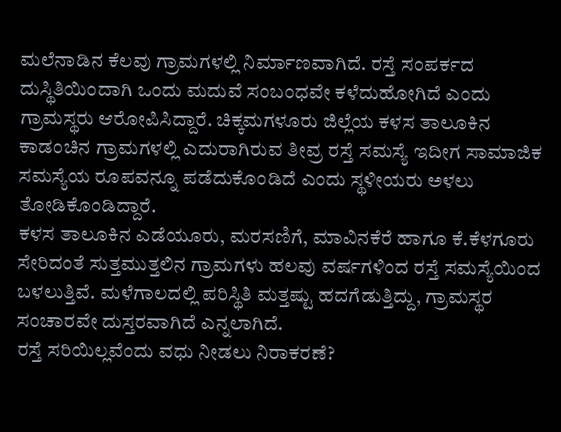ಮಲೆನಾಡಿನ ಕೆಲವು ಗ್ರಾಮಗಳಲ್ಲಿ ನಿರ್ಮಾಣವಾಗಿದೆ. ರಸ್ತೆ ಸಂಪರ್ಕದ ದುಸ್ಥಿತಿಯಿಂದಾಗಿ ಒಂದು ಮದುವೆ ಸಂಬಂಧವೇ ಕಳೆದುಹೋಗಿದೆ ಎಂದು ಗ್ರಾಮಸ್ಥರು ಆರೋಪಿಸಿದ್ದಾರೆ. ಚಿಕ್ಕಮಗಳೂರು ಜಿಲ್ಲೆಯ ಕಳಸ ತಾಲೂಕಿನ ಕಾಡಂಚಿನ ಗ್ರಾಮಗಳಲ್ಲಿ ಎದುರಾಗಿರುವ ತೀವ್ರ ರಸ್ತೆ ಸಮಸ್ಯೆ ಇದೀಗ ಸಾಮಾಜಿಕ ಸಮಸ್ಯೆಯ ರೂಪವನ್ನೂ ಪಡೆದುಕೊಂಡಿದೆ ಎಂದು ಸ್ಥಳೀಯರು ಅಳಲು ತೋಡಿಕೊಂಡಿದ್ದಾರೆ.
ಕಳಸ ತಾಲೂಕಿನ ಎಡೆಯೂರು, ಮರಸಣಿಗೆ, ಮಾವಿನಕೆರೆ ಹಾಗೂ ಕೆ.ಕೆಳಗೂರು ಸೇರಿದಂತೆ ಸುತ್ತಮುತ್ತಲಿನ ಗ್ರಾಮಗಳು ಹಲವು ವರ್ಷಗಳಿಂದ ರಸ್ತೆ ಸಮಸ್ಯೆಯಿಂದ ಬಳಲುತ್ತಿವೆ. ಮಳೆಗಾಲದಲ್ಲಿ ಪರಿಸ್ಥಿತಿ ಮತ್ತಷ್ಟು ಹದಗೆಡುತ್ತಿದ್ದು, ಗ್ರಾಮಸ್ಥರ ಸಂಚಾರವೇ ದುಸ್ತರವಾಗಿದೆ ಎನ್ನಲಾಗಿದೆ.
ರಸ್ತೆ ಸರಿಯಿಲ್ಲವೆಂದು ವಧು ನೀಡಲು ನಿರಾಕರಣೆ?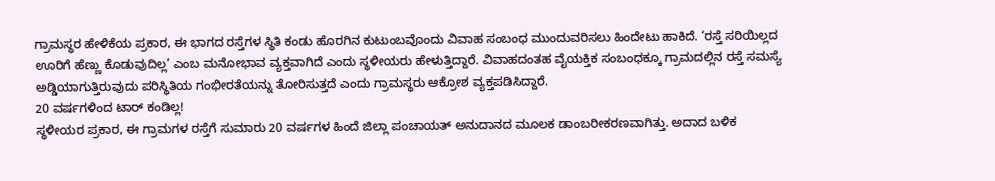ಗ್ರಾಮಸ್ಥರ ಹೇಳಿಕೆಯ ಪ್ರಕಾರ, ಈ ಭಾಗದ ರಸ್ತೆಗಳ ಸ್ಥಿತಿ ಕಂಡು ಹೊರಗಿನ ಕುಟುಂಬವೊಂದು ವಿವಾಹ ಸಂಬಂಧ ಮುಂದುವರಿಸಲು ಹಿಂದೇಟು ಹಾಕಿದೆ. ‘ರಸ್ತೆ ಸರಿಯಿಲ್ಲದ ಊರಿಗೆ ಹೆಣ್ಣು ಕೊಡುವುದಿಲ್ಲ’ ಎಂಬ ಮನೋಭಾವ ವ್ಯಕ್ತವಾಗಿದೆ ಎಂದು ಸ್ಥಳೀಯರು ಹೇಳುತ್ತಿದ್ದಾರೆ. ವಿವಾಹದಂತಹ ವೈಯಕ್ತಿಕ ಸಂಬಂಧಕ್ಕೂ ಗ್ರಾಮದಲ್ಲಿನ ರಸ್ತೆ ಸಮಸ್ಯೆ ಅಡ್ಡಿಯಾಗುತ್ತಿರುವುದು ಪರಿಸ್ಥಿತಿಯ ಗಂಭೀರತೆಯನ್ನು ತೋರಿಸುತ್ತದೆ ಎಂದು ಗ್ರಾಮಸ್ಥರು ಆಕ್ರೋಶ ವ್ಯಕ್ತಪಡಿಸಿದ್ದಾರೆ.
20 ವರ್ಷಗಳಿಂದ ಟಾರ್ ಕಂಡಿಲ್ಲ!
ಸ್ಥಳೀಯರ ಪ್ರಕಾರ, ಈ ಗ್ರಾಮಗಳ ರಸ್ತೆಗೆ ಸುಮಾರು 20 ವರ್ಷಗಳ ಹಿಂದೆ ಜಿಲ್ಲಾ ಪಂಚಾಯತ್ ಅನುದಾನದ ಮೂಲಕ ಡಾಂಬರೀಕರಣವಾಗಿತ್ತು. ಅದಾದ ಬಳಿಕ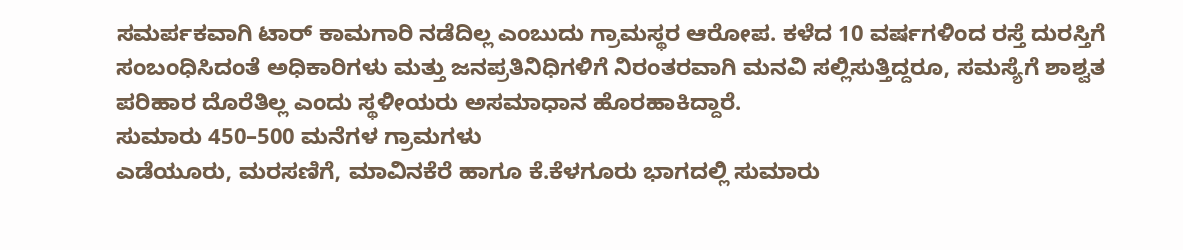ಸಮರ್ಪಕವಾಗಿ ಟಾರ್ ಕಾಮಗಾರಿ ನಡೆದಿಲ್ಲ ಎಂಬುದು ಗ್ರಾಮಸ್ಥರ ಆರೋಪ. ಕಳೆದ 10 ವರ್ಷಗಳಿಂದ ರಸ್ತೆ ದುರಸ್ತಿಗೆ ಸಂಬಂಧಿಸಿದಂತೆ ಅಧಿಕಾರಿಗಳು ಮತ್ತು ಜನಪ್ರತಿನಿಧಿಗಳಿಗೆ ನಿರಂತರವಾಗಿ ಮನವಿ ಸಲ್ಲಿಸುತ್ತಿದ್ದರೂ, ಸಮಸ್ಯೆಗೆ ಶಾಶ್ವತ ಪರಿಹಾರ ದೊರೆತಿಲ್ಲ ಎಂದು ಸ್ಥಳೀಯರು ಅಸಮಾಧಾನ ಹೊರಹಾಕಿದ್ದಾರೆ.
ಸುಮಾರು 450–500 ಮನೆಗಳ ಗ್ರಾಮಗಳು
ಎಡೆಯೂರು, ಮರಸಣಿಗೆ, ಮಾವಿನಕೆರೆ ಹಾಗೂ ಕೆ.ಕೆಳಗೂರು ಭಾಗದಲ್ಲಿ ಸುಮಾರು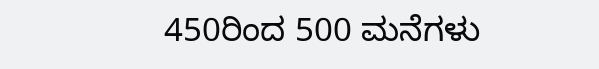450ರಿಂದ 500 ಮನೆಗಳು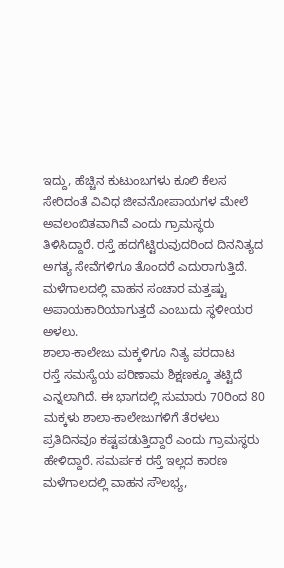ಇದ್ದು, ಹೆಚ್ಚಿನ ಕುಟುಂಬಗಳು ಕೂಲಿ ಕೆಲಸ ಸೇರಿದಂತೆ ವಿವಿಧ ಜೀವನೋಪಾಯಗಳ ಮೇಲೆ ಅವಲಂಬಿತವಾಗಿವೆ ಎಂದು ಗ್ರಾಮಸ್ಥರು ತಿಳಿಸಿದ್ದಾರೆ. ರಸ್ತೆ ಹದಗೆಟ್ಟಿರುವುದರಿಂದ ದಿನನಿತ್ಯದ ಅಗತ್ಯ ಸೇವೆಗಳಿಗೂ ತೊಂದರೆ ಎದುರಾಗುತ್ತಿದೆ. ಮಳೆಗಾಲದಲ್ಲಿ ವಾಹನ ಸಂಚಾರ ಮತ್ತಷ್ಟು ಅಪಾಯಕಾರಿಯಾಗುತ್ತದೆ ಎಂಬುದು ಸ್ಥಳೀಯರ ಅಳಲು.
ಶಾಲಾ-ಕಾಲೇಜು ಮಕ್ಕಳಿಗೂ ನಿತ್ಯ ಪರದಾಟ
ರಸ್ತೆ ಸಮಸ್ಯೆಯ ಪರಿಣಾಮ ಶಿಕ್ಷಣಕ್ಕೂ ತಟ್ಟಿದೆ ಎನ್ನಲಾಗಿದೆ. ಈ ಭಾಗದಲ್ಲಿ ಸುಮಾರು 70ರಿಂದ 80 ಮಕ್ಕಳು ಶಾಲಾ-ಕಾಲೇಜುಗಳಿಗೆ ತೆರಳಲು ಪ್ರತಿದಿನವೂ ಕಷ್ಟಪಡುತ್ತಿದ್ದಾರೆ ಎಂದು ಗ್ರಾಮಸ್ಥರು ಹೇಳಿದ್ದಾರೆ. ಸಮರ್ಪಕ ರಸ್ತೆ ಇಲ್ಲದ ಕಾರಣ ಮಳೆಗಾಲದಲ್ಲಿ ವಾಹನ ಸೌಲಭ್ಯ,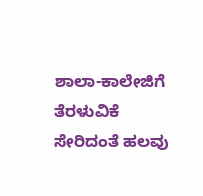ಶಾಲಾ-ಕಾಲೇಜಿಗೆ ತೆರಳುವಿಕೆ ಸೇರಿದಂತೆ ಹಲವು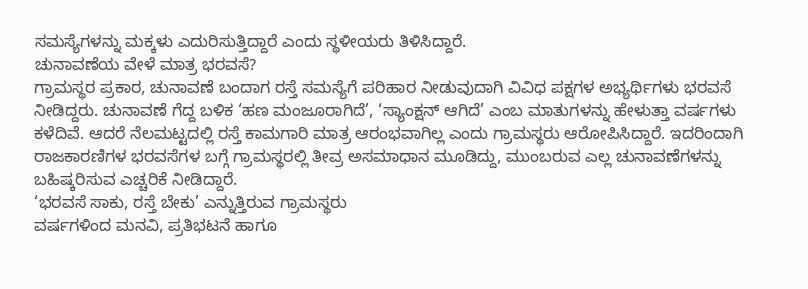ಸಮಸ್ಯೆಗಳನ್ನು ಮಕ್ಕಳು ಎದುರಿಸುತ್ತಿದ್ದಾರೆ ಎಂದು ಸ್ಥಳೀಯರು ತಿಳಿಸಿದ್ದಾರೆ.
ಚುನಾವಣೆಯ ವೇಳೆ ಮಾತ್ರ ಭರವಸೆ?
ಗ್ರಾಮಸ್ಥರ ಪ್ರಕಾರ, ಚುನಾವಣೆ ಬಂದಾಗ ರಸ್ತೆ ಸಮಸ್ಯೆಗೆ ಪರಿಹಾರ ನೀಡುವುದಾಗಿ ವಿವಿಧ ಪಕ್ಷಗಳ ಅಭ್ಯರ್ಥಿಗಳು ಭರವಸೆ ನೀಡಿದ್ದರು. ಚುನಾವಣೆ ಗೆದ್ದ ಬಳಿಕ ‘ಹಣ ಮಂಜೂರಾಗಿದೆ’, ‘ಸ್ಯಾಂಕ್ಷನ್ ಆಗಿದೆ’ ಎಂಬ ಮಾತುಗಳನ್ನು ಹೇಳುತ್ತಾ ವರ್ಷಗಳು ಕಳೆದಿವೆ. ಆದರೆ ನೆಲಮಟ್ಟದಲ್ಲಿ ರಸ್ತೆ ಕಾಮಗಾರಿ ಮಾತ್ರ ಆರಂಭವಾಗಿಲ್ಲ ಎಂದು ಗ್ರಾಮಸ್ಥರು ಆರೋಪಿಸಿದ್ದಾರೆ. ಇದರಿಂದಾಗಿ ರಾಜಕಾರಣಿಗಳ ಭರವಸೆಗಳ ಬಗ್ಗೆ ಗ್ರಾಮಸ್ಥರಲ್ಲಿ ತೀವ್ರ ಅಸಮಾಧಾನ ಮೂಡಿದ್ದು, ಮುಂಬರುವ ಎಲ್ಲ ಚುನಾವಣೆಗಳನ್ನು ಬಹಿಷ್ಕರಿಸುವ ಎಚ್ಚರಿಕೆ ನೀಡಿದ್ದಾರೆ.
‘ಭರವಸೆ ಸಾಕು, ರಸ್ತೆ ಬೇಕು’ ಎನ್ನುತ್ತಿರುವ ಗ್ರಾಮಸ್ಥರು
ವರ್ಷಗಳಿಂದ ಮನವಿ, ಪ್ರತಿಭಟನೆ ಹಾಗೂ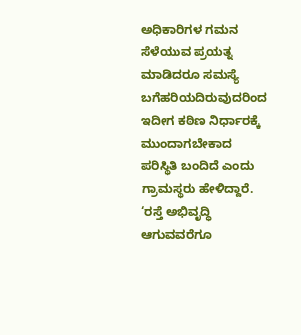ಅಧಿಕಾರಿಗಳ ಗಮನ ಸೆಳೆಯುವ ಪ್ರಯತ್ನ ಮಾಡಿದರೂ ಸಮಸ್ಯೆ ಬಗೆಹರಿಯದಿರುವುದರಿಂದ ಇದೀಗ ಕಠಿಣ ನಿರ್ಧಾರಕ್ಕೆ ಮುಂದಾಗಬೇಕಾದ ಪರಿಸ್ಥಿತಿ ಬಂದಿದೆ ಎಂದು ಗ್ರಾಮಸ್ಥರು ಹೇಳಿದ್ದಾರೆ. ‘ರಸ್ತೆ ಅಭಿವೃದ್ಧಿ ಆಗುವವರೆಗೂ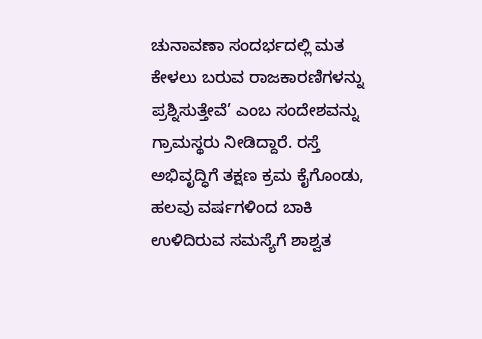ಚುನಾವಣಾ ಸಂದರ್ಭದಲ್ಲಿ ಮತ ಕೇಳಲು ಬರುವ ರಾಜಕಾರಣಿಗಳನ್ನು ಪ್ರಶ್ನಿಸುತ್ತೇವೆ’ ಎಂಬ ಸಂದೇಶವನ್ನು ಗ್ರಾಮಸ್ಥರು ನೀಡಿದ್ದಾರೆ. ರಸ್ತೆ ಅಭಿವೃದ್ಧಿಗೆ ತಕ್ಷಣ ಕ್ರಮ ಕೈಗೊಂಡು, ಹಲವು ವರ್ಷಗಳಿಂದ ಬಾಕಿ ಉಳಿದಿರುವ ಸಮಸ್ಯೆಗೆ ಶಾಶ್ವತ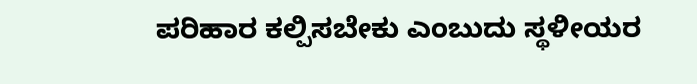ಪರಿಹಾರ ಕಲ್ಪಿಸಬೇಕು ಎಂಬುದು ಸ್ಥಳೀಯರ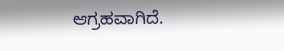ಆಗ್ರಹವಾಗಿದೆ.